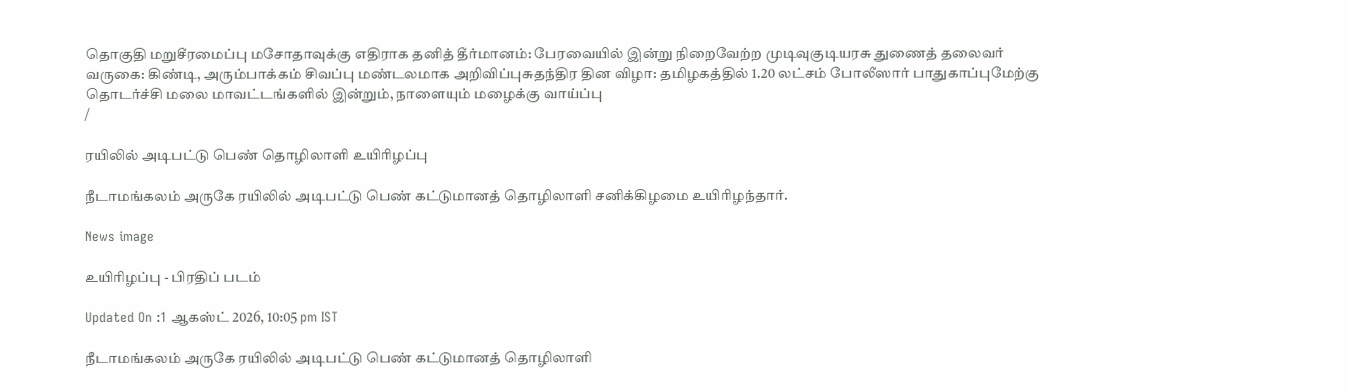தொகுதி மறுசீரமைப்பு மசோதாவுக்கு எதிராக தனித் தீர்மானம்: பேரவையில் இன்று நிறைவேற்ற முடிவுகுடியரசு துணைத் தலைவர் வருகை: கிண்டி, அரும்பாக்கம் சிவப்பு மண்டலமாக அறிவிப்புசுதந்திர தின விழா: தமிழகத்தில் 1.20 லட்சம் போலீஸார் பாதுகாப்புமேற்கு தொடர்ச்சி மலை மாவட்டங்களில் இன்றும், நாளையும் மழைக்கு வாய்ப்பு
/

ரயிலில் அடிபட்டு பெண் தொழிலாளி உயிரிழப்பு

நீடாமங்கலம் அருகே ரயிலில் அடிபட்டு பெண் கட்டுமானத் தொழிலாளி சனிக்கிழமை உயிரிழந்தார்.

News image

உயிரிழப்பு - பிரதிப் படம்

Updated On :1 ஆகஸ்ட் 2026, 10:05 pm IST

நீடாமங்கலம் அருகே ரயிலில் அடிபட்டு பெண் கட்டுமானத் தொழிலாளி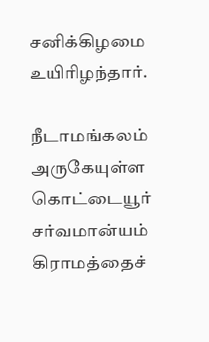சனிக்கிழமை உயிரிழந்தார்.

நீடாமங்கலம் அருகேயுள்ள கொட்டையூர் சர்வமான்யம் கிராமத்தைச்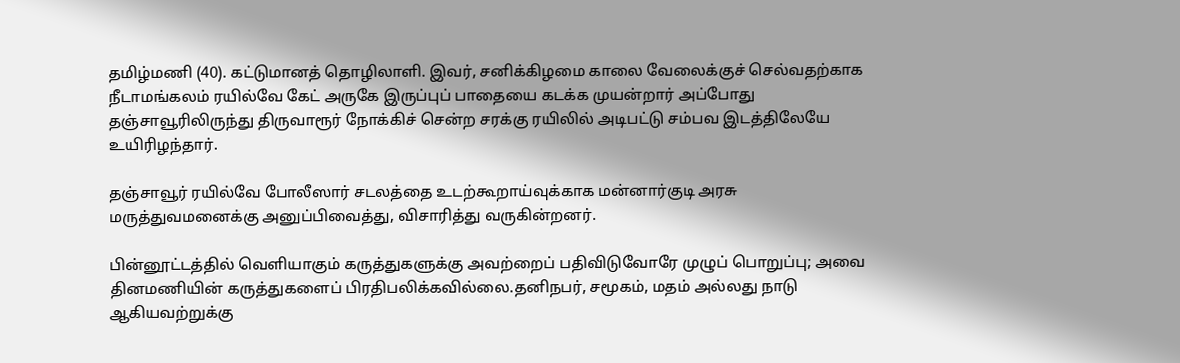தமிழ்மணி (40). கட்டுமானத் தொழிலாளி. இவர், சனிக்கிழமை காலை வேலைக்குச் செல்வதற்காக நீடாமங்கலம் ரயில்வே கேட் அருகே இருப்புப் பாதையை கடக்க முயன்றார் அப்போது தஞ்சாவூரிலிருந்து திருவாரூர் நோக்கிச் சென்ற சரக்கு ரயிலில் அடிபட்டு சம்பவ இடத்திலேயே உயிரிழந்தார்.

தஞ்சாவூர் ரயில்வே போலீஸார் சடலத்தை உடற்கூறாய்வுக்காக மன்னார்குடி அரசு மருத்துவமனைக்கு அனுப்பிவைத்து, விசாரித்து வருகின்றனர்.

பின்னூட்டத்தில் வெளியாகும் கருத்துகளுக்கு அவற்றைப் பதிவிடுவோரே முழுப் பொறுப்பு; அவை தினமணியின் கருத்துகளைப் பிரதிபலிக்கவில்லை.தனிநபர், சமூகம், மதம் அல்லது நாடு ஆகியவற்றுக்கு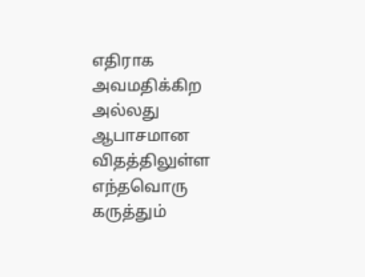எதிராக அவமதிக்கிற அல்லது ஆபாசமான விதத்திலுள்ள எந்தவொரு கருத்தும்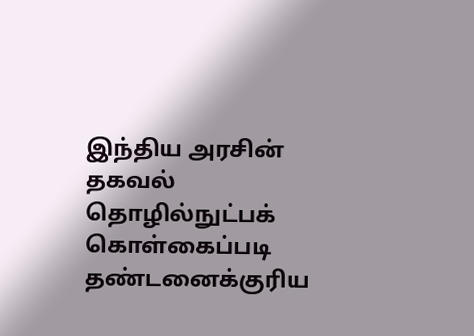இந்திய அரசின் தகவல் தொழில்நுட்பக் கொள்கைப்படி தண்டனைக்குரிய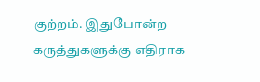குற்றம். இதுபோன்ற கருத்துகளுக்கு எதிராக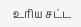உரிய சட்ட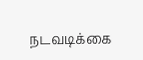நடவடிக்கை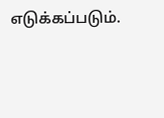எடுக்கப்படும்.